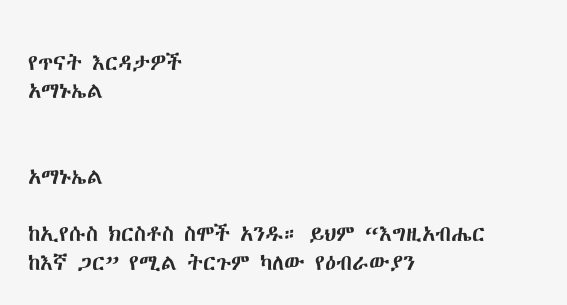የጥናት እርዳታዎች
አማኑኤል


አማኑኤል

ከኢየሱስ ክርስቶስ ስሞች አንዱ። ይህም “እግዚአብሔር ከእኛ ጋር” የሚል ትርጉም ካለው የዕብራውያን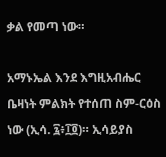ቃል የመጣ ነው።

አማኑኤል እንደ እግዚአብሔር ቤዛነት ምልክት የተሰጠ ስም-ርዕስ ነው (ኢሳ. ፯፥፲፬)። ኢሳይያስ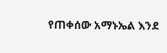የጠቀሰው አማኑኤል እንደ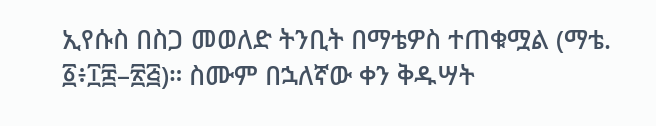ኢየሱስ በስጋ መወለድ ትንቢት በማቴዎስ ተጠቁሟል (ማቴ. ፩፥፲፰–፳፭)። ስሙም በኋለኛው ቀን ቅዱሣት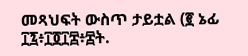መጻህፍት ውስጥ ታይቷል (፪ ኔፊ ፲፯፥፲፬፲፰፥፰ት.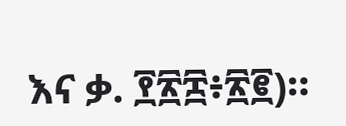እና ቃ. ፻፳፰፥፳፪)።